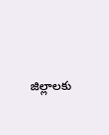జిల్లాలకు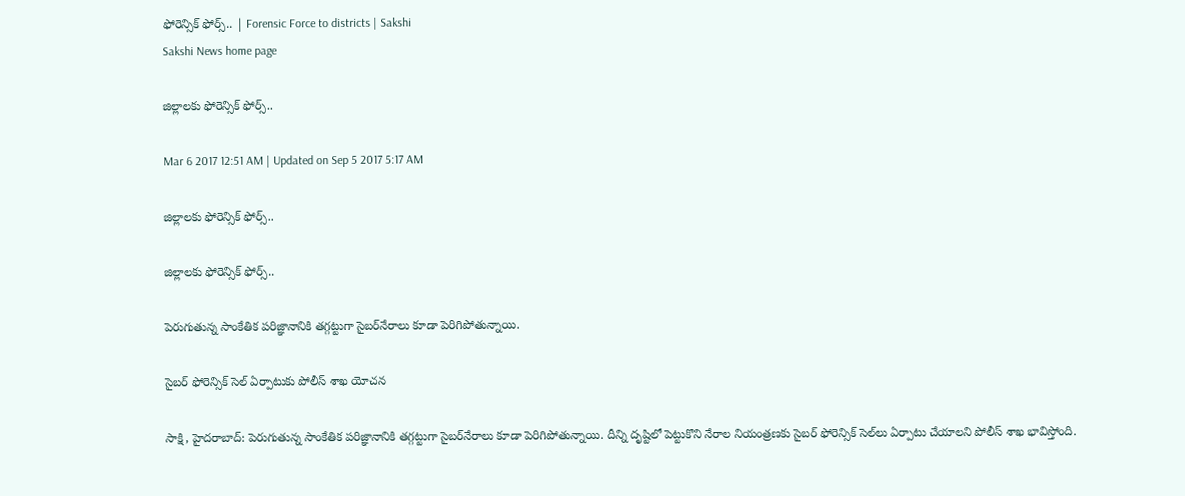ఫోరెన్సిక్‌ ఫోర్స్‌.. | Forensic Force to districts | Sakshi
Sakshi News home page

జిల్లాలకు ఫోరెన్సిక్‌ ఫోర్స్‌..

Mar 6 2017 12:51 AM | Updated on Sep 5 2017 5:17 AM

జిల్లాలకు ఫోరెన్సిక్‌ ఫోర్స్‌..

జిల్లాలకు ఫోరెన్సిక్‌ ఫోర్స్‌..

పెరుగుతున్న సాంకేతిక పరిజ్ఞానానికి తగ్గట్టుగా సైబర్‌నేరాలు కూడా పెరిగిపోతున్నాయి.

సైబర్‌ ఫోరెన్సిక్‌ సెల్‌ ఏర్పాటుకు పోలీస్‌ శాఖ యోచన

సాక్షి, హైదరాబాద్‌: పెరుగుతున్న సాంకేతిక పరిజ్ఞానానికి తగ్గట్టుగా సైబర్‌నేరాలు కూడా పెరిగిపోతున్నాయి. దీన్ని దృష్టిలో పెట్టుకొని నేరాల నియంత్రణకు సైబర్‌ ఫోరెన్సిక్‌ సెల్‌లు ఏర్పాటు చేయాలని పోలీస్‌ శాఖ భావిస్తోంది.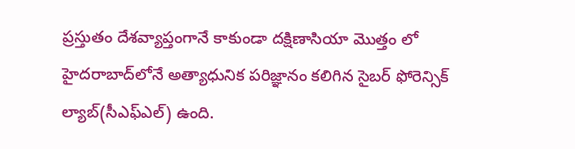ప్రస్తుతం దేశవ్యాప్తంగానే కాకుండా దక్షిణాసియా మొత్తం లో హైదరాబాద్‌లోనే అత్యాధునిక పరిజ్ఞానం కలిగిన సైబర్‌ ఫోరెన్సిక్‌ ల్యాబ్‌(సీఎఫ్‌ఎల్‌) ఉంది.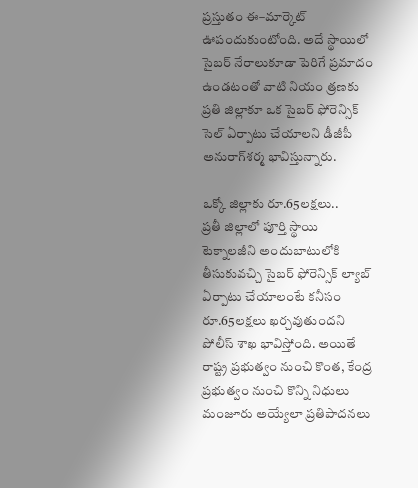ప్రస్తుతం ఈ–మార్కెట్‌ ఊపందుకుంటోంది. అదే స్థాయిలో సైబర్‌ నేరాలుకూడా పెరిగే ప్రమాదం ఉండటంతో వాటి నియం త్రణకు ప్రతి జిల్లాకూ ఒక సైబర్‌ ఫోరెన్సిక్‌ సెల్‌ ఏర్పాటు చేయాలని డీజీపీ అనురాగ్‌శర్మ భావిస్తున్నారు.

ఒక్కో జిల్లాకు రూ.65లక్షలు..
ప్రతీ జిల్లాలో పూర్తి స్థాయి టెక్నాలజీని అందుబాటులోకి తీసుకువచ్చి సైబర్‌ ఫోరెన్సిక్‌ ల్యాబ్‌ ఏర్పాటు చేయాలంటే కనీసం రూ.65లక్షలు ఖర్చవుతుందని పోలీస్‌ శాఖ భావిస్తోంది. అయితే రాష్ట్ర ప్రభుత్వం నుంచి కొంత, కేంద్ర ప్రభుత్వం నుంచి కొన్ని నిధులు మంజూరు అయ్యేలా ప్రతిపాదనలు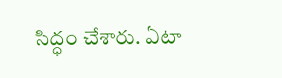సిద్ధం చేశారు. ఏటా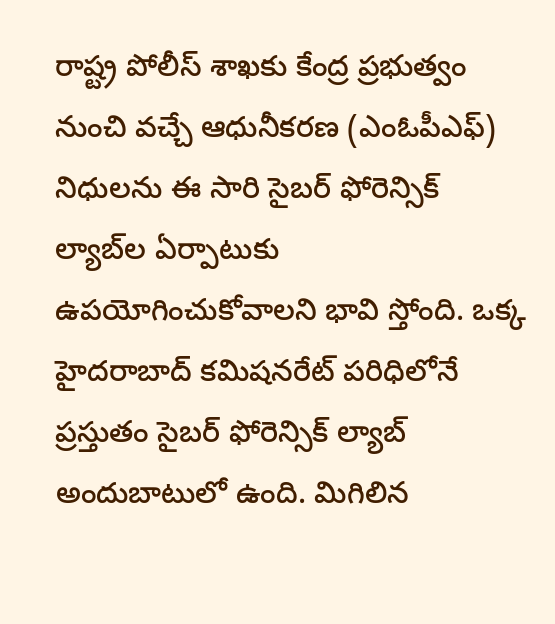రాష్ట్ర పోలీస్‌ శాఖకు కేంద్ర ప్రభుత్వం నుంచి వచ్చే ఆధునీకరణ (ఎంఓపీఎఫ్‌) నిధులను ఈ సారి సైబర్‌ ఫోరెన్సిక్‌ ల్యాబ్‌ల ఏర్పాటుకు ఉపయోగించుకోవాలని భావి స్తోంది. ఒక్క హైదరాబాద్‌ కమిషనరేట్‌ పరిధిలోనే ప్రస్తుతం సైబర్‌ ఫోరెన్సిక్‌ ల్యాబ్‌ అందుబాటులో ఉంది. మిగిలిన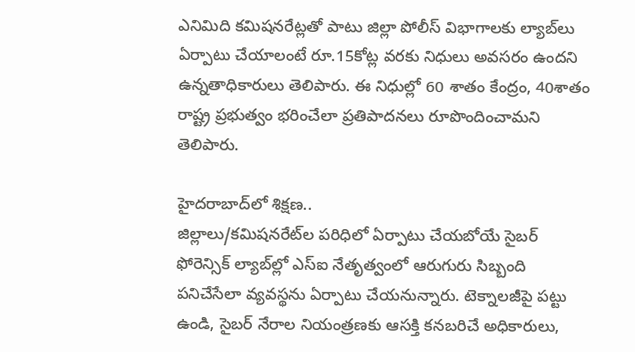ఎనిమిది కమిషనరేట్లతో పాటు జిల్లా పోలీస్‌ విభాగాలకు ల్యాబ్‌లు ఏర్పాటు చేయాలంటే రూ.15కోట్ల వరకు నిధులు అవసరం ఉందని ఉన్నతాధికారులు తెలిపారు. ఈ నిధుల్లో 60 శాతం కేంద్రం, 40శాతం రాష్ట్ర ప్రభుత్వం భరించేలా ప్రతిపాదనలు రూపొందించామని తెలిపారు.

హైదరాబాద్‌లో శిక్షణ..
జిల్లాలు/కమిషనరేట్‌ల పరిధిలో ఏర్పాటు చేయబోయే సైబర్‌ ఫోరెన్సిక్‌ ల్యాబ్‌ల్లో ఎస్‌ఐ నేతృత్వంలో ఆరుగురు సిబ్బంది పనిచేసేలా వ్యవస్థను ఏర్పాటు చేయనున్నారు. టెక్నాలజీపై పట్టు ఉండి, సైబర్‌ నేరాల నియంత్రణకు ఆసక్తి కనబరిచే అధికారులు,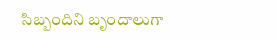సిబ్బందిని బృందాలుగా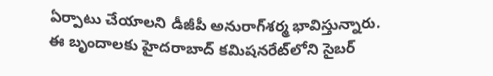ఏర్పాటు చేయాలని డీజీపీ అనురాగ్‌శర్మ భావిస్తున్నారు. ఈ బృందాలకు హైదరాబాద్‌ కమిషనరేట్‌లోని సైబర్‌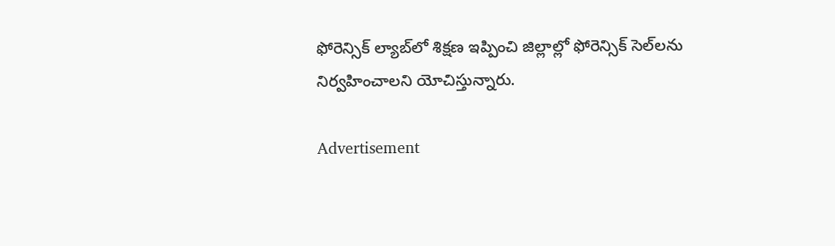ఫోరెన్సిక్‌ ల్యాబ్‌లో శిక్షణ ఇప్పించి జిల్లాల్లో ఫోరెన్సిక్‌ సెల్‌లను నిర్వహించాలని యోచిస్తున్నారు.

Advertisement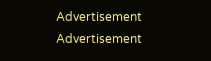Advertisement
Advertisement